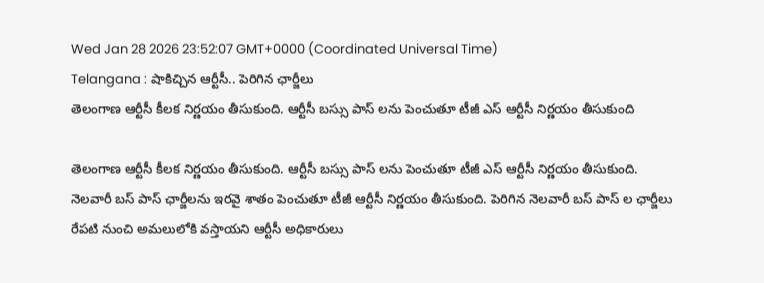Wed Jan 28 2026 23:52:07 GMT+0000 (Coordinated Universal Time)
Telangana : షాకిచ్చిన ఆర్టీసీ.. పెరిగిన ఛార్జీలు
తెలంగాణ ఆర్టీసీ కీలక నిర్ణయం తీసుకుంది. ఆర్టీసీ బస్సు పాస్ లను పెంచుతూ టీజీ ఎస్ ఆర్టీసీ నిర్ణయం తీసుకుంది

తెలంగాణ ఆర్టీసీ కీలక నిర్ణయం తీసుకుంది. ఆర్టీసీ బస్సు పాస్ లను పెంచుతూ టీజీ ఎస్ ఆర్టీసీ నిర్ణయం తీసుకుంది. నెలవారీ బస్ పాస్ ఛార్జీలను ఇరవై శాతం పెంచుతూ టీజీ ఆర్టీసీ నిర్ణయం తీసుకుంది. పెరిగిన నెలవారీ బస్ పాస్ ల ఛార్జీలు రేపటి నుంచి అమలులోకి వస్తాయని ఆర్టీసీ అధికారులు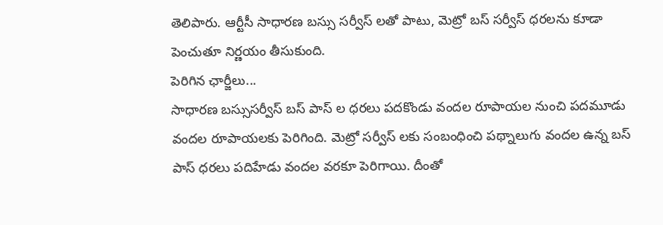తెలిపారు. ఆర్టీసీ సాధారణ బస్సు సర్వీస్ లతో పాటు, మెట్రో బస్ సర్వీస్ ధరలను కూడా పెంచుతూ నిర్ణయం తీసుకుంది.
పెరిగిన ఛార్జీలు...
సాధారణ బస్సుసర్వీస్ బస్ పాస్ ల ధరలు పదకొండు వందల రూపాయల నుంచి పదమూడు వందల రూపాయలకు పెరిగింది. మెట్రో సర్వీస్ లకు సంబంధించి పథ్నాలుగు వందల ఉన్న బస్ పాస్ ధరలు పదిహేడు వందల వరకూ పెరిగాయి. దీంతో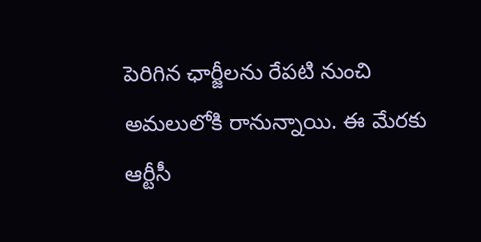పెరిగిన ఛార్జీలను రేపటి నుంచి అమలులోకి రానున్నాయి. ఈ మేరకు ఆర్టీసీ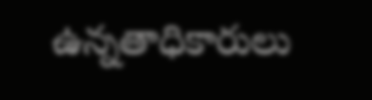ఉన్నతాధికారులు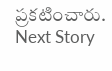ప్రకటించారు.
Next Story